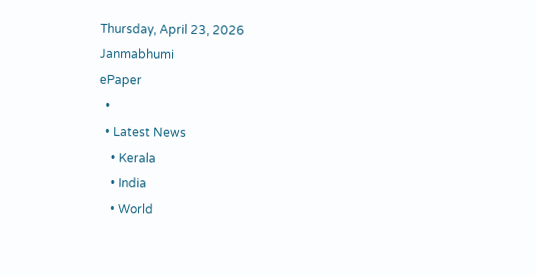Thursday, April 23, 2026
Janmabhumi
ePaper
  •
  • Latest News
    • Kerala
    • India
    • World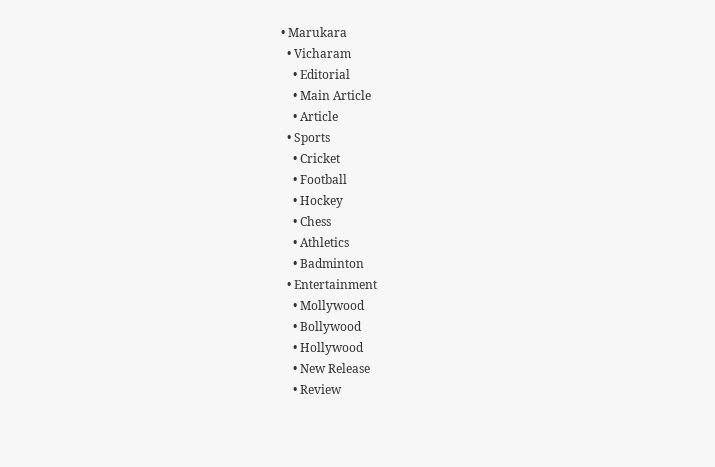• Marukara
  • Vicharam
    • Editorial
    • Main Article
    • Article
  • Sports
    • Cricket
    • Football
    • Hockey
    • Chess
    • Athletics
    • Badminton
  • Entertainment
    • Mollywood
    • Bollywood
    • Hollywood
    • New Release
    • Review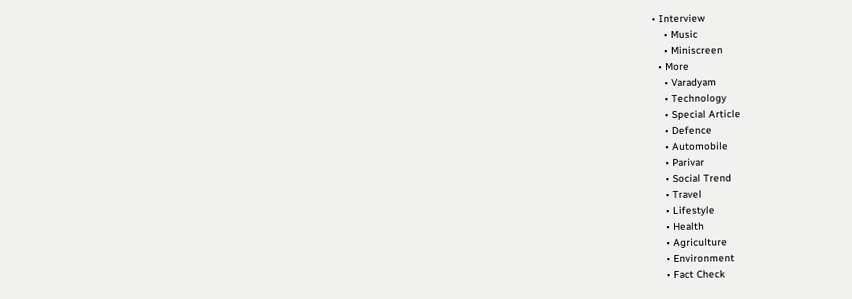• Interview
    • Music
    • Miniscreen
  • More
    • Varadyam
    • Technology
    • Special Article
    • Defence
    • Automobile
    • Parivar
    • Social Trend
    • Travel
    • Lifestyle
    • Health
    • Agriculture
    • Environment
    • Fact Check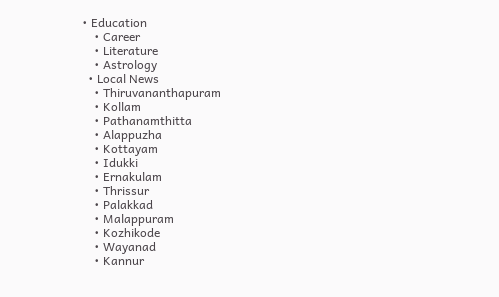• Education
    • Career
    • Literature
    • Astrology
  • Local News
    • Thiruvananthapuram
    • Kollam
    • Pathanamthitta
    • Alappuzha
    • Kottayam
    • Idukki
    • Ernakulam
    • Thrissur
    • Palakkad
    • Malappuram
    • Kozhikode
    • Wayanad
    • Kannur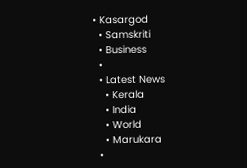• Kasargod
  • Samskriti
  • Business
  •
  • Latest News
    • Kerala
    • India
    • World
    • Marukara
  •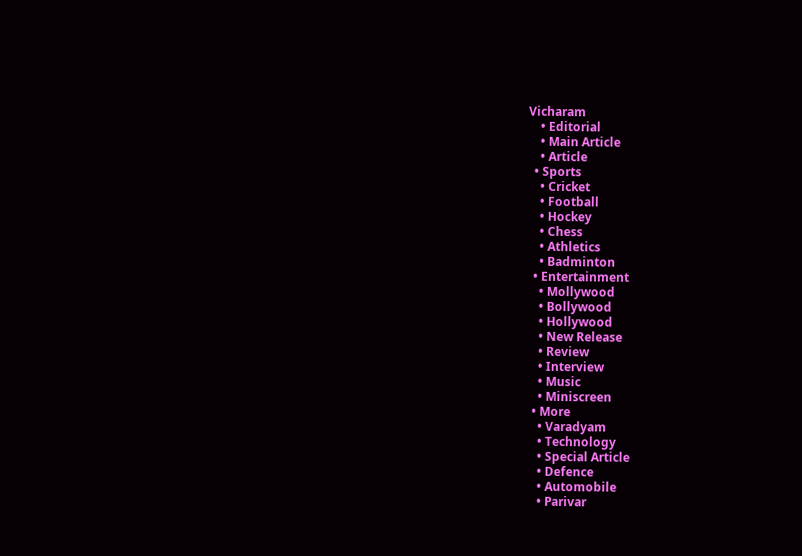Vicharam
    • Editorial
    • Main Article
    • Article
  • Sports
    • Cricket
    • Football
    • Hockey
    • Chess
    • Athletics
    • Badminton
  • Entertainment
    • Mollywood
    • Bollywood
    • Hollywood
    • New Release
    • Review
    • Interview
    • Music
    • Miniscreen
  • More
    • Varadyam
    • Technology
    • Special Article
    • Defence
    • Automobile
    • Parivar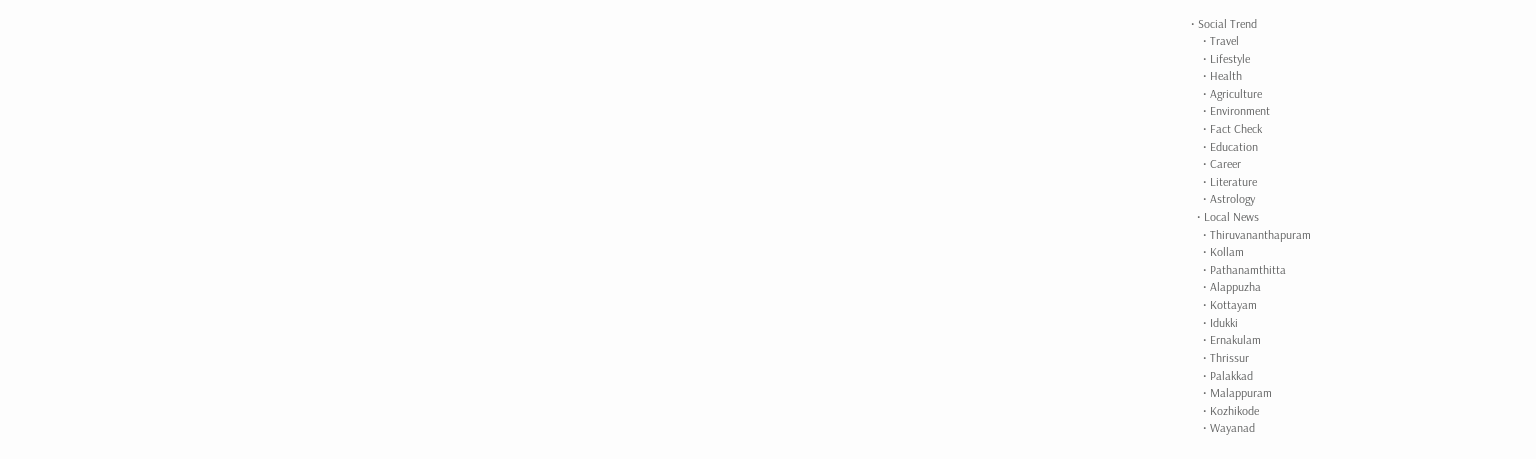• Social Trend
    • Travel
    • Lifestyle
    • Health
    • Agriculture
    • Environment
    • Fact Check
    • Education
    • Career
    • Literature
    • Astrology
  • Local News
    • Thiruvananthapuram
    • Kollam
    • Pathanamthitta
    • Alappuzha
    • Kottayam
    • Idukki
    • Ernakulam
    • Thrissur
    • Palakkad
    • Malappuram
    • Kozhikode
    • Wayanad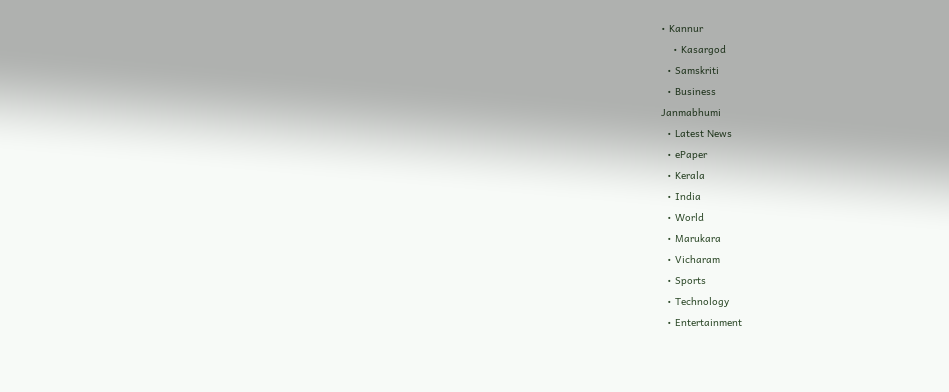• Kannur
    • Kasargod
  • Samskriti
  • Business
Janmabhumi
  • Latest News
  • ePaper
  • Kerala
  • India
  • World
  • Marukara
  • Vicharam
  • Sports
  • Technology
  • Entertainment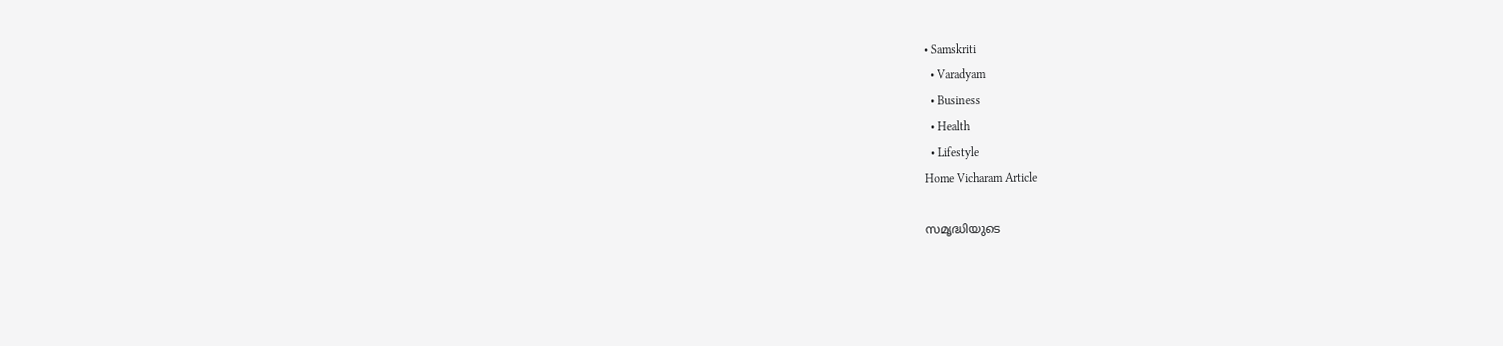• Samskriti
  • Varadyam
  • Business
  • Health
  • Lifestyle
Home Vicharam Article

സമൃദ്ധിയുടെ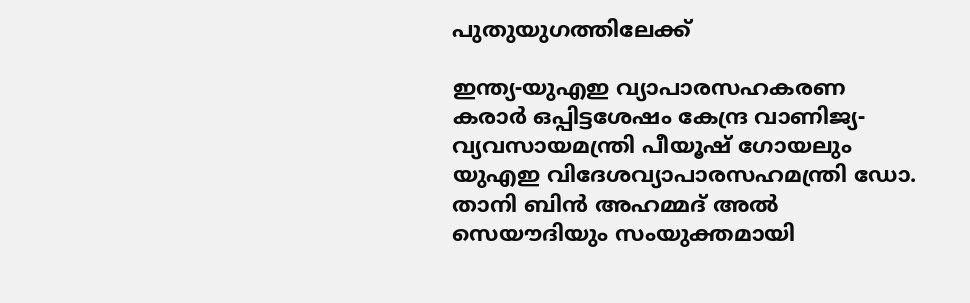പുതുയുഗത്തിലേക്ക്

ഇന്ത്യ-യുഎഇ വ്യാപാരസഹകരണ കരാര്‍ ഒപ്പിട്ടശേഷം കേന്ദ്ര വാണിജ്യ-വ്യവസായമന്ത്രി പീയൂഷ് ഗോയലും യുഎഇ വിദേശവ്യാപാരസഹമന്ത്രി ഡോ. താനി ബിന്‍ അഹമ്മദ് അല്‍ സെയൗദിയും സംയുക്തമായി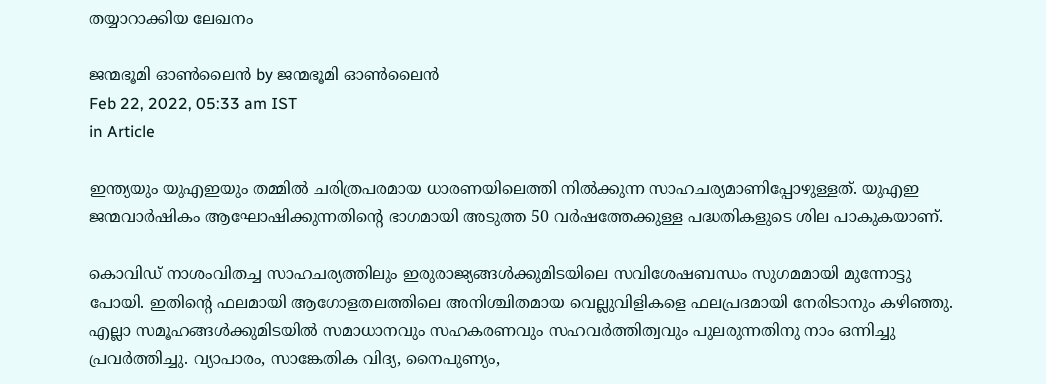തയ്യാറാക്കിയ ലേഖനം

ജന്മഭൂമി ഓണ്‍ലൈന്‍ by ജന്മഭൂമി ഓണ്‍ലൈന്‍
Feb 22, 2022, 05:33 am IST
in Article

ഇന്ത്യയും യുഎഇയും തമ്മില്‍ ചരിത്രപരമായ ധാരണയിലെത്തി നില്‍ക്കുന്ന സാഹചര്യമാണിപ്പോഴുള്ളത്. യുഎഇ ജന്മവാര്‍ഷികം ആഘോഷിക്കുന്നതിന്റെ ഭാഗമായി അടുത്ത 50 വര്‍ഷത്തേക്കുള്ള പദ്ധതികളുടെ ശില പാകുകയാണ്.

കൊവിഡ് നാശംവിതച്ച സാഹചര്യത്തിലും ഇരുരാജ്യങ്ങള്‍ക്കുമിടയിലെ സവിശേഷബന്ധം സുഗമമായി മുന്നോട്ടു പോയി. ഇതിന്റെ ഫലമായി ആഗോളതലത്തിലെ അനിശ്ചിതമായ വെല്ലുവിളികളെ ഫലപ്രദമായി നേരിടാനും കഴിഞ്ഞു. എല്ലാ സമൂഹങ്ങള്‍ക്കുമിടയില്‍ സമാധാനവും സഹകരണവും സഹവര്‍ത്തിത്വവും പുലരുന്നതിനു നാം ഒന്നിച്ചു പ്രവര്‍ത്തിച്ചു. വ്യാപാരം, സാങ്കേതിക വിദ്യ, നൈപുണ്യം,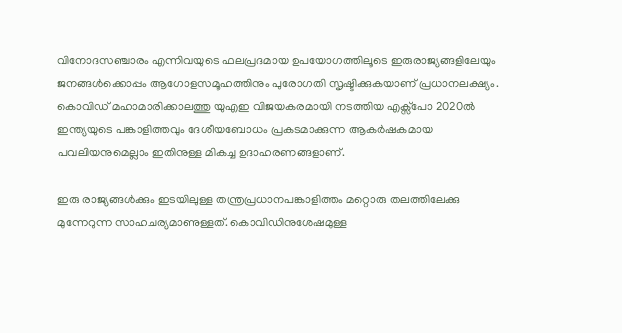വിനോദസഞ്ചാരം എന്നിവയുടെ ഫലപ്രദമായ ഉപയോഗത്തിലൂടെ ഇരുരാജ്യങ്ങളിലേയും ജനങ്ങള്‍ക്കൊപ്പം ആഗോളസമൂഹത്തിനും പുരോഗതി സൃഷ്ടിക്കുകയാണ് പ്രധാനലക്ഷ്യം. കൊവിഡ് മഹാമാരിക്കാലത്തു യുഎഇ വിജയകരമായി നടത്തിയ എക്സ്പോ 2020ല്‍ ഇന്ത്യയുടെ പങ്കാളിത്തവും ദേശീയബോധം പ്രകടമാക്കുന്ന ആകര്‍ഷകമായ പവലിയനുമെല്ലാം ഇതിനുള്ള മികച്ച ഉദാഹരണങ്ങളാണ്.

ഇരു രാജ്യങ്ങള്‍ക്കും ഇടയിലുള്ള തന്ത്രപ്രധാനപങ്കാളിത്തം മറ്റൊരു തലത്തിലേക്കു മുന്നേറുന്ന സാഹചര്യമാണുള്ളത്. കൊവിഡിനുശേഷമുള്ള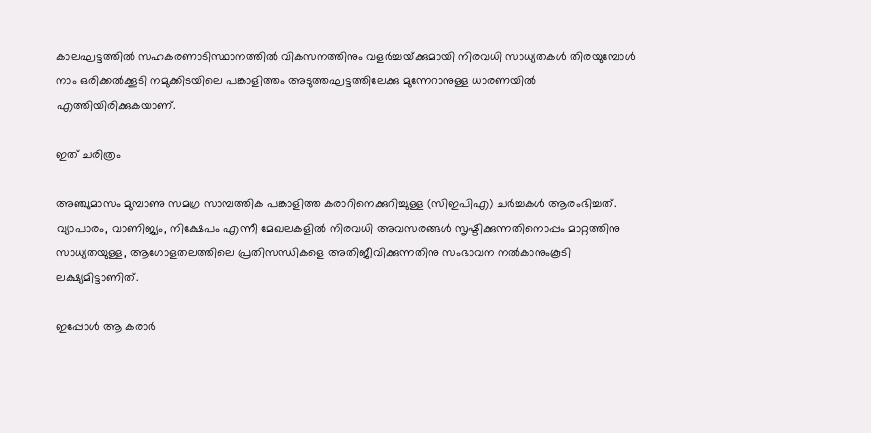കാലഘട്ടത്തില്‍ സഹകരണാടിസ്ഥാനത്തില്‍ വികസനത്തിനും വളര്‍ച്ചയ്‌ക്കുമായി നിരവധി സാധ്യതകള്‍ തിരയുമ്പോള്‍ നാം ഒരിക്കല്‍ക്കൂടി നമുക്കിടയിലെ പങ്കാളിത്തം അടുത്തഘട്ടത്തിലേക്കു മുന്നേറാനുള്ള ധാരണയില്‍ എത്തിയിരിക്കുകയാണ്.

ഇത് ചരിത്രം

അഞ്ചുമാസം മുമ്പാണു സമഗ്ര സാമ്പത്തിക പങ്കാളിത്ത കരാറിനെക്കുറിച്ചുള്ള (സിഇപിഎ) ചര്‍ച്ചകള്‍ ആരംഭിച്ചത്. വ്യാപാരം, വാണിജ്യം, നിക്ഷേപം എന്നീ മേഖലകളില്‍ നിരവധി അവസരങ്ങള്‍ സൃഷ്ടിക്കുന്നതിനൊപ്പം മാറ്റത്തിനു സാധ്യതയുള്ള, ആഗോളതലത്തിലെ പ്രതിസന്ധികളെ അതിജീവിക്കുന്നതിനു സംഭാവന നല്‍കാനുംകൂടി ലക്ഷ്യമിട്ടാണിത്.

ഇപ്പോള്‍ ആ കരാര്‍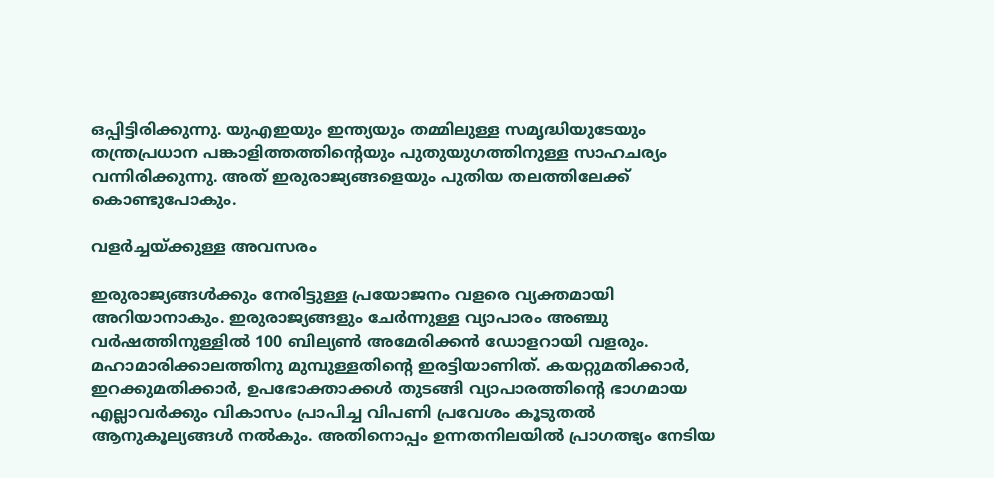ഒപ്പിട്ടിരിക്കുന്നു. യുഎഇയും ഇന്ത്യയും തമ്മിലുള്ള സമൃദ്ധിയുടേയും തന്ത്രപ്രധാന പങ്കാളിത്തത്തിന്റെയും പുതുയുഗത്തിനുള്ള സാഹചര്യം വന്നിരിക്കുന്നു. അത് ഇരുരാജ്യങ്ങളെയും പുതിയ തലത്തിലേക്ക് കൊണ്ടുപോകും.

വളര്‍ച്ചയ്‌ക്കുള്ള അവസരം

ഇരുരാജ്യങ്ങള്‍ക്കും നേരിട്ടുള്ള പ്രയോജനം വളരെ വ്യക്തമായി അറിയാനാകും. ഇരുരാജ്യങ്ങളും ചേര്‍ന്നുള്ള വ്യാപാരം അഞ്ചു വര്‍ഷത്തിനുള്ളില്‍ 100 ബില്യണ്‍ അമേരിക്കന്‍ ഡോളറായി വളരും. മഹാമാരിക്കാലത്തിനു മുമ്പുള്ളതിന്റെ ഇരട്ടിയാണിത്. കയറ്റുമതിക്കാര്‍, ഇറക്കുമതിക്കാര്‍, ഉപഭോക്താക്കള്‍ തുടങ്ങി വ്യാപാരത്തിന്റെ ഭാഗമായ എല്ലാവര്‍ക്കും വികാസം പ്രാപിച്ച വിപണി പ്രവേശം കൂടുതല്‍ ആനുകൂല്യങ്ങള്‍ നല്‍കും. അതിനൊപ്പം ഉന്നതനിലയില്‍ പ്രാഗത്ഭ്യം നേടിയ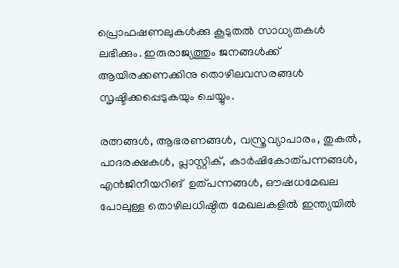പ്രൊഫഷണലുകള്‍ക്കു കൂടുതല്‍ സാധ്യതകള്‍ ലഭിക്കും. ഇരുരാജ്യത്തും ജനങ്ങള്‍ക്ക് ആയിരക്കണക്കിനു തൊഴിലവസരങ്ങള്‍ സൃഷ്ടിക്കപ്പെടുകയും ചെയ്യും.

രത്നങ്ങള്‍, ആഭരണങ്ങള്‍, വസ്ത്രവ്യാപാരം, തുകല്‍, പാദരക്ഷകള്‍, പ്ലാസ്റ്റിക്, കാര്‍ഷികോത്പന്നങ്ങള്‍, എന്‍ജിനീയറിങ്  ഉത്പന്നങ്ങള്‍, ഔഷധമേഖല പോലുള്ള തൊഴിലധിഷ്ഠിത മേഖലകളില്‍ ഇന്ത്യയില്‍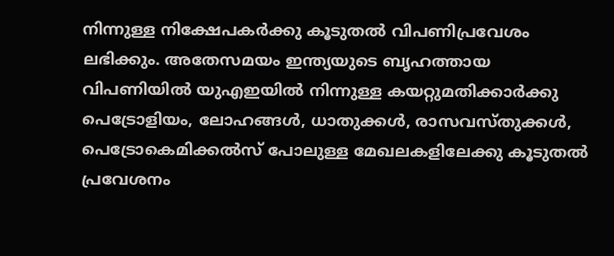നിന്നുള്ള നിക്ഷേപകര്‍ക്കു കൂടുതല്‍ വിപണിപ്രവേശം ലഭിക്കും. അതേസമയം ഇന്ത്യയുടെ ബൃഹത്തായ വിപണിയില്‍ യുഎഇയില്‍ നിന്നുള്ള കയറ്റുമതിക്കാര്‍ക്കു പെട്രോളിയം, ലോഹങ്ങള്‍, ധാതുക്കള്‍, രാസവസ്തുക്കള്‍, പെട്രോകെമിക്കല്‍സ് പോലുള്ള മേഖലകളിലേക്കു കൂടുതല്‍ പ്രവേശനം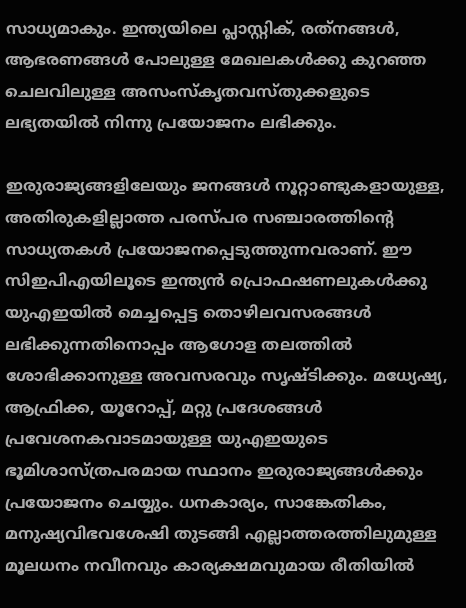സാധ്യമാകും. ഇന്ത്യയിലെ പ്ലാസ്റ്റിക്, രത്‌നങ്ങള്‍, ആഭരണങ്ങള്‍ പോലുള്ള മേഖലകള്‍ക്കു കുറഞ്ഞ ചെലവിലുള്ള അസംസ്‌കൃതവസ്തുക്കളുടെ ലഭ്യതയില്‍ നിന്നു പ്രയോജനം ലഭിക്കും.

ഇരുരാജ്യങ്ങളിലേയും ജനങ്ങള്‍ നൂറ്റാണ്ടുകളായുള്ള, അതിരുകളില്ലാത്ത പരസ്പര സഞ്ചാരത്തിന്റെ സാധ്യതകള്‍ പ്രയോജനപ്പെടുത്തുന്നവരാണ്. ഈ സിഇപിഎയിലൂടെ ഇന്ത്യന്‍ പ്രൊഫഷണലുകള്‍ക്കു യുഎഇയില്‍ മെച്ചപ്പെട്ട തൊഴിലവസരങ്ങള്‍ ലഭിക്കുന്നതിനൊപ്പം ആഗോള തലത്തില്‍ ശോഭിക്കാനുള്ള അവസരവും സൃഷ്ടിക്കും. മധ്യേഷ്യ, ആഫ്രിക്ക, യൂറോപ്പ്, മറ്റു പ്രദേശങ്ങള്‍ പ്രവേശനകവാടമായുള്ള യുഎഇയുടെ ഭൂമിശാസ്ത്രപരമായ സ്ഥാനം ഇരുരാജ്യങ്ങള്‍ക്കും പ്രയോജനം ചെയ്യും. ധനകാര്യം, സാങ്കേതികം, മനുഷ്യവിഭവശേഷി തുടങ്ങി എല്ലാത്തരത്തിലുമുള്ള മൂലധനം നവീനവും കാര്യക്ഷമവുമായ രീതിയില്‍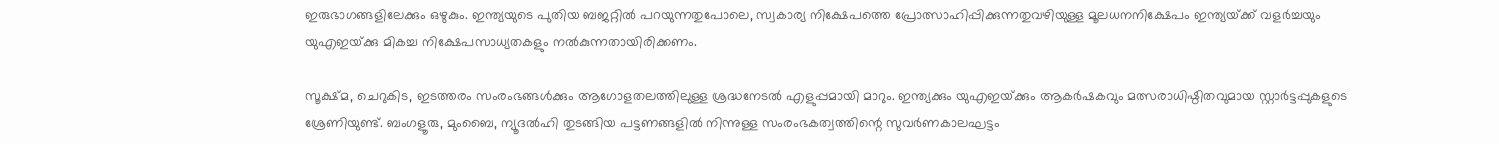ഇരുഭാഗങ്ങളിലേക്കും ഒഴുകും. ഇന്ത്യയുടെ പുതിയ ബജറ്റില്‍ പറയുന്നതുപോലെ, സ്വകാര്യ നിക്ഷേപത്തെ പ്രോത്സാഹിപ്പിക്കുന്നതുവഴിയുള്ള മൂലധനനിക്ഷേപം ഇന്ത്യയ്‌ക്ക് വളര്‍ച്ചയും യുഎഇയ്‌ക്കു മികച്ച നിക്ഷേപസാധ്യതകളും നല്‍കുന്നതായിരിക്കണം.

സൂക്ഷ്മ, ചെറുകിട, ഇടത്തരം സംരംഭങ്ങള്‍ക്കും ആഗോളതലത്തിലുള്ള ശ്രദ്ധനേടല്‍ എളുപ്പമായി മാറും. ഇന്ത്യക്കും യുഎഇയ്‌ക്കും ആകര്‍ഷകവും മത്സരാധിഷ്ഠിതവുമായ സ്റ്റാര്‍ട്ടപ്പുകളുടെ ശ്രേണിയുണ്ട്. ബംഗളൂരു, മുംബൈ, ന്യൂദല്‍ഹി തുടങ്ങിയ പട്ടണങ്ങളില്‍ നിന്നുള്ള സംരംഭകത്വത്തിന്റെ സുവര്‍ണകാലഘട്ടം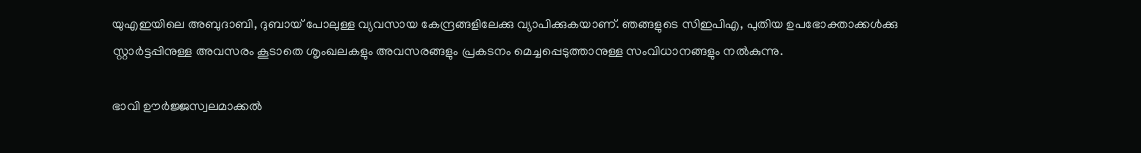യുഎഇയിലെ അബുദാബി, ദുബായ് പോലുള്ള വ്യവസായ കേന്ദ്രങ്ങളിലേക്കു വ്യാപിക്കുകയാണ്. ഞങ്ങളുടെ സിഇപിഎ, പുതിയ ഉപഭോക്താക്കള്‍ക്കു സ്റ്റാര്‍ട്ടപ്പിനുള്ള അവസരം കൂടാതെ ശൃംഖലകളും അവസരങ്ങളും പ്രകടനം മെച്ചപ്പെടുത്താനുള്ള സംവിധാനങ്ങളും നല്‍കുന്നു.

ഭാവി ഊര്‍ജ്ജസ്വലമാക്കല്‍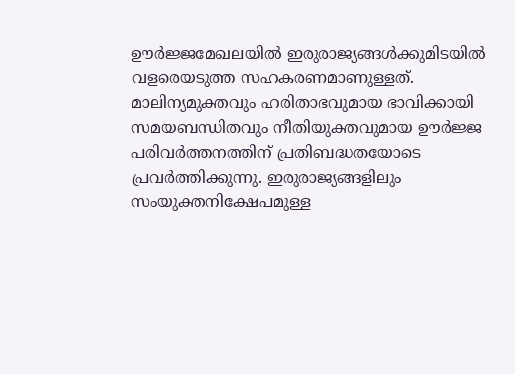ഊര്‍ജ്ജമേഖലയില്‍ ഇരുരാജ്യങ്ങള്‍ക്കുമിടയില്‍ വളരെയടുത്ത സഹകരണമാണുള്ളത്. മാലിന്യമുക്തവും ഹരിതാഭവുമായ ഭാവിക്കായി സമയബന്ധിതവും നീതിയുക്തവുമായ ഊര്‍ജ്ജ പരിവര്‍ത്തനത്തിന് പ്രതിബദ്ധതയോടെ പ്രവര്‍ത്തിക്കുന്നു. ഇരുരാജ്യങ്ങളിലും സംയുക്തനിക്ഷേപമുള്ള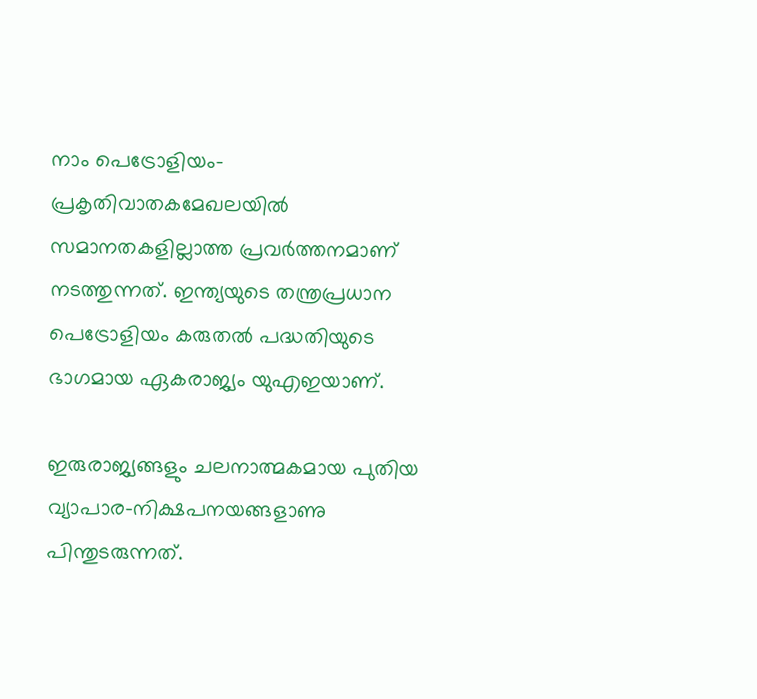നാം പെട്രോളിയം- പ്രകൃതിവാതകമേഖലയില്‍ സമാനതകളില്ലാത്ത പ്രവര്‍ത്തനമാണ് നടത്തുന്നത്. ഇന്ത്യയുടെ തന്ത്രപ്രധാന പെട്രോളിയം കരുതല്‍ പദ്ധതിയുടെ ഭാഗമായ ഏകരാജ്യം യുഎഇയാണ്.

ഇരുരാജ്യങ്ങളും ചലനാത്മകമായ പുതിയ വ്യാപാര-നിക്ഷപനയങ്ങളാണു പിന്തുടരുന്നത്.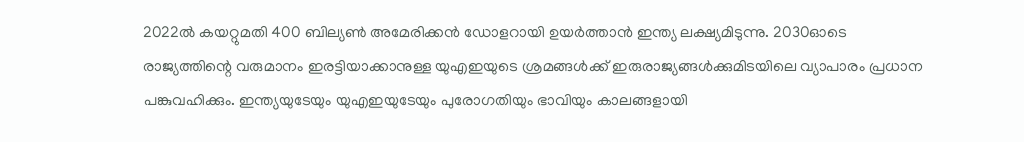2022ല്‍ കയറ്റുമതി 400 ബില്യണ്‍ അമേരിക്കന്‍ ഡോളറായി ഉയര്‍ത്താന്‍ ഇന്ത്യ ലക്ഷ്യമിടുന്നു. 2030ഓടെ രാജ്യത്തിന്റെ വരുമാനം ഇരട്ടിയാക്കാനുള്ള യുഎഇയുടെ ശ്രമങ്ങള്‍ക്ക് ഇരുരാജ്യങ്ങള്‍ക്കുമിടയിലെ വ്യാപാരം പ്രധാന പങ്കുവഹിക്കും. ഇന്ത്യയുടേയും യുഎഇയുടേയും പുരോഗതിയും ഭാവിയും കാലങ്ങളായി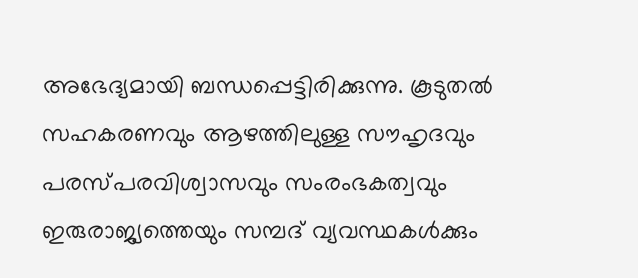അഭേദ്യമായി ബന്ധപ്പെട്ടിരിക്കുന്നു. കൂടുതല്‍ സഹകരണവും ആഴത്തിലുള്ള സൗഹൃദവും പരസ്പരവിശ്വാസവും സംരംഭകത്വവും ഇരുരാജ്യത്തെയും സമ്പദ് വ്യവസ്ഥകള്‍ക്കും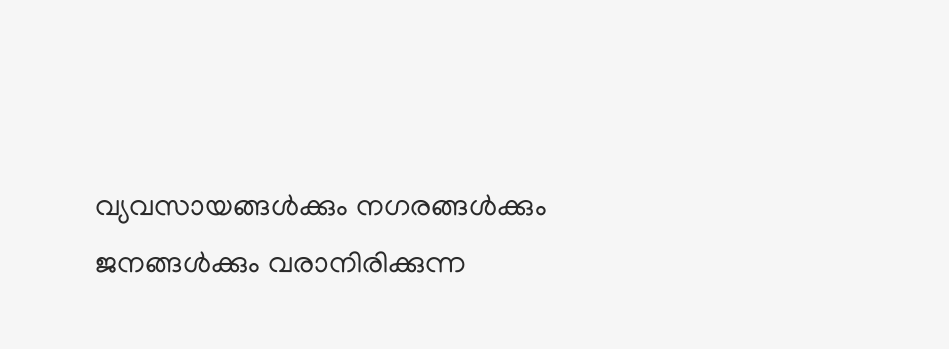വ്യവസായങ്ങള്‍ക്കും നഗരങ്ങള്‍ക്കും ജനങ്ങള്‍ക്കും വരാനിരിക്കുന്ന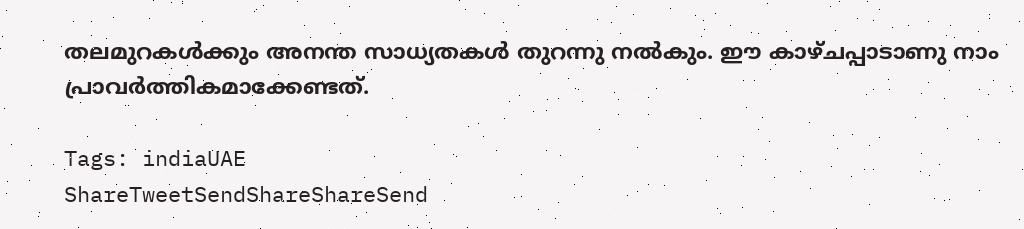തലമുറകള്‍ക്കും അനന്ത സാധ്യതകള്‍ തുറന്നു നല്‍കും. ഈ കാഴ്ചപ്പാടാണു നാം പ്രാവര്‍ത്തികമാക്കേണ്ടത്.

Tags: indiaUAE
ShareTweetSendShareShareSend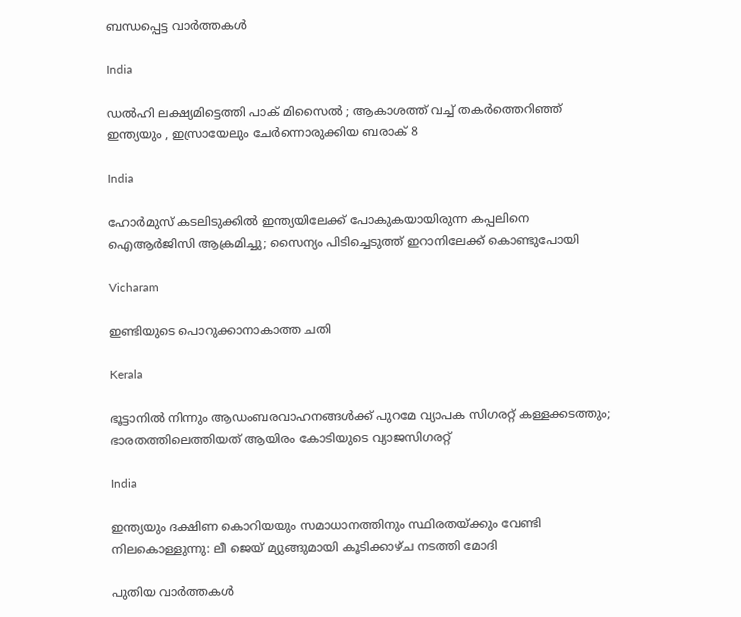ബന്ധപ്പെട്ട വാര്‍ത്തകള്‍

India

ഡൽഹി ലക്ഷ്യമിട്ടെത്തി പാക് മിസൈൽ ; ആകാശത്ത് വച്ച് തകർത്തെറിഞ്ഞ് ഇന്ത്യയും , ഇസ്രായേലും ചേർന്നൊരുക്കിയ ബരാക് 8

India

ഹോർമുസ് കടലിടുക്കിൽ ഇന്ത്യയിലേക്ക് പോകുകയായിരുന്ന കപ്പലിനെ ഐആർജിസി ആക്രമിച്ചു; സൈന്യം പിടിച്ചെടുത്ത് ഇറാനിലേക്ക് കൊണ്ടുപോയി

Vicharam

ഇണ്ടിയുടെ പൊറുക്കാനാകാത്ത ചതി

Kerala

ഭൂട്ടാനിൽ നിന്നും ആഡംബരവാഹനങ്ങൾക്ക് പുറമേ വ്യാപക സിഗരറ്റ് കള്ളക്കടത്തും; ഭാരതത്തിലെത്തിയത് ആയിരം കോടിയുടെ വ്യാജസിഗരറ്റ്

India

ഇന്ത്യയും ദക്ഷിണ കൊറിയയും സമാധാനത്തിനും സ്ഥിരതയ്‌ക്കും വേണ്ടി നിലകൊള്ളുന്നു: ലീ ജെയ് മ്യുങ്ങുമായി കൂടിക്കാഴ്ച നടത്തി മോദി

പുതിയ വാര്‍ത്തകള്‍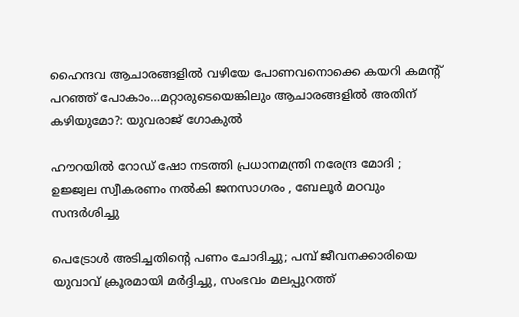ഹൈന്ദവ ആചാരങ്ങളില്‍ വഴിയേ പോണവനൊക്കെ കയറി കമന്‍റ് പറഞ്ഞ് പോകാം…മറ്റാരുടെയെങ്കിലും ആചാരങ്ങളില്‍ അതിന് കഴിയുമോ?: യുവരാജ് ഗോകുല്‍

ഹൗറയിൽ റോഡ് ഷോ നടത്തി പ്രധാനമന്ത്രി നരേന്ദ്ര മോദി ; ഉജ്ജ്വല സ്വീകരണം നൽകി ജനസാഗരം , ബേലൂർ മഠവും സന്ദർശിച്ചു

പെട്രോള്‍ അടിച്ചതിന്റെ പണം ചോദിച്ചു; പമ്പ് ജീവനക്കാരിയെ യുവാവ് ക്രൂരമായി മര്‍ദ്ദിച്ചു, സംഭവം മലപ്പുറത്ത്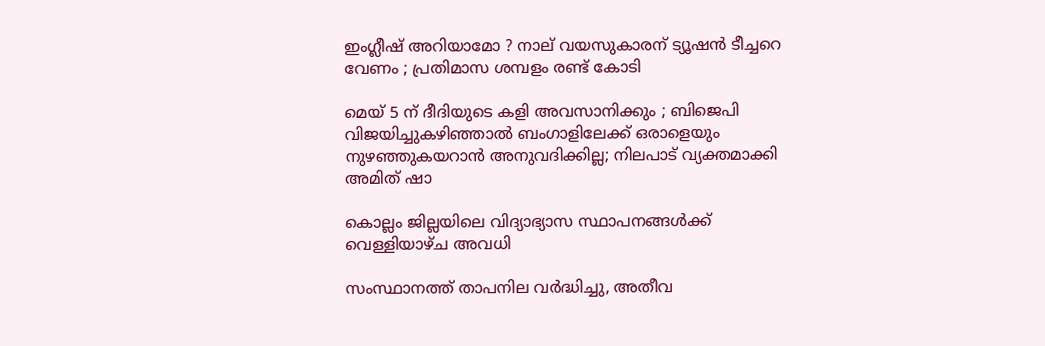ഇംഗ്ലീഷ് അറിയാമോ ? നാല് വയസുകാരന് ട്യൂഷൻ ടീച്ചറെ വേണം ; പ്രതിമാസ ശമ്പളം രണ്ട് കോടി

മെയ് 5 ന് ദീദിയുടെ കളി അവസാനിക്കും ; ബിജെപി വിജയിച്ചുകഴിഞ്ഞാൽ ബംഗാളിലേക്ക് ഒരാളെയും നുഴഞ്ഞുകയറാൻ അനുവദിക്കില്ല; നിലപാട് വ്യക്തമാക്കി അമിത് ഷാ

കൊല്ലം ജില്ലയിലെ വിദ്യാഭ്യാസ സ്ഥാപനങ്ങള്‍ക്ക് വെള്ളിയാഴ്ച അവധി

സംസ്ഥാനത്ത് താപനില വര്‍ദ്ധിച്ചു, അതീവ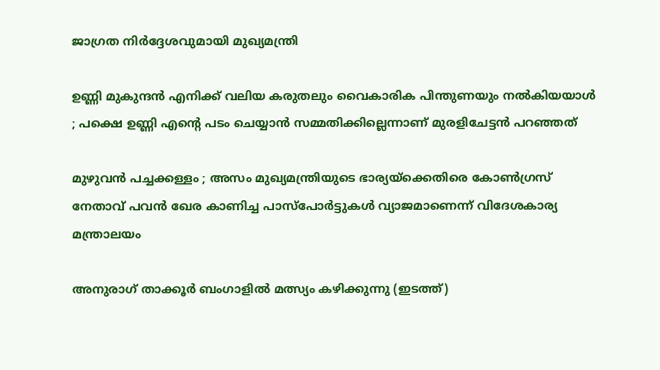ജാഗ്രത നിര്‍ദ്ദേശവുമായി മുഖ്യമന്ത്രി

ഉണ്ണി മുകുന്ദൻ എനിക്ക് വലിയ കരുതലും വൈകാരിക പിന്തുണയും നൽകിയയാൾ ; പക്ഷെ ഉണ്ണി എന്റെ പടം ചെയ്യാൻ സമ്മതിക്കില്ലെന്നാണ് മുരളിചേട്ടൻ പറഞ്ഞത്

മുഴുവൻ പച്ചക്കള്ളം ; അസം മുഖ്യമന്ത്രിയുടെ ഭാര്യയ്‌ക്കെതിരെ കോൺഗ്രസ് നേതാവ് പവൻ ഖേര കാണിച്ച പാസ്‌പോർട്ടുകൾ വ്യാജമാണെന്ന് വിദേശകാര്യ മന്ത്രാലയം

അനുരാഗ് താക്കൂര്‍ ബംഗാളില്‍ മത്സ്യം കഴിക്കുന്നു (ഇടത്ത്)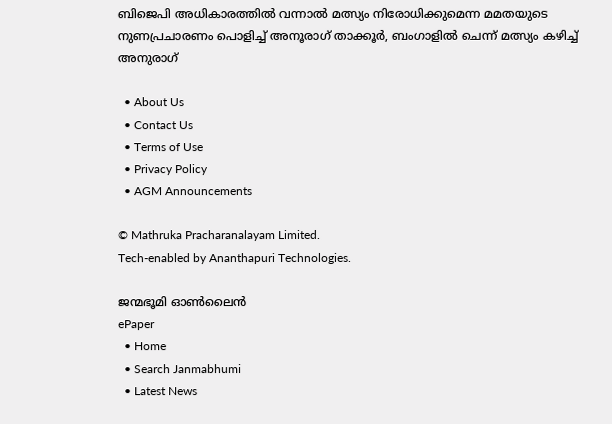ബിജെപി അധികാരത്തില്‍ വന്നാല്‍ മത്സ്യം നിരോധിക്കുമെന്ന മമതയുടെ നുണപ്രചാരണം പൊളിച്ച് അനൂരാഗ് താക്കൂര്‍, ബംഗാളില്‍ ചെന്ന് മത്സ്യം കഴിച്ച് അനുരാഗ്

  • About Us
  • Contact Us
  • Terms of Use
  • Privacy Policy
  • AGM Announcements

© Mathruka Pracharanalayam Limited.
Tech-enabled by Ananthapuri Technologies.

ജന്മഭൂമി ഓണ്‍ലൈന്‍
ePaper
  • Home
  • Search Janmabhumi
  • Latest News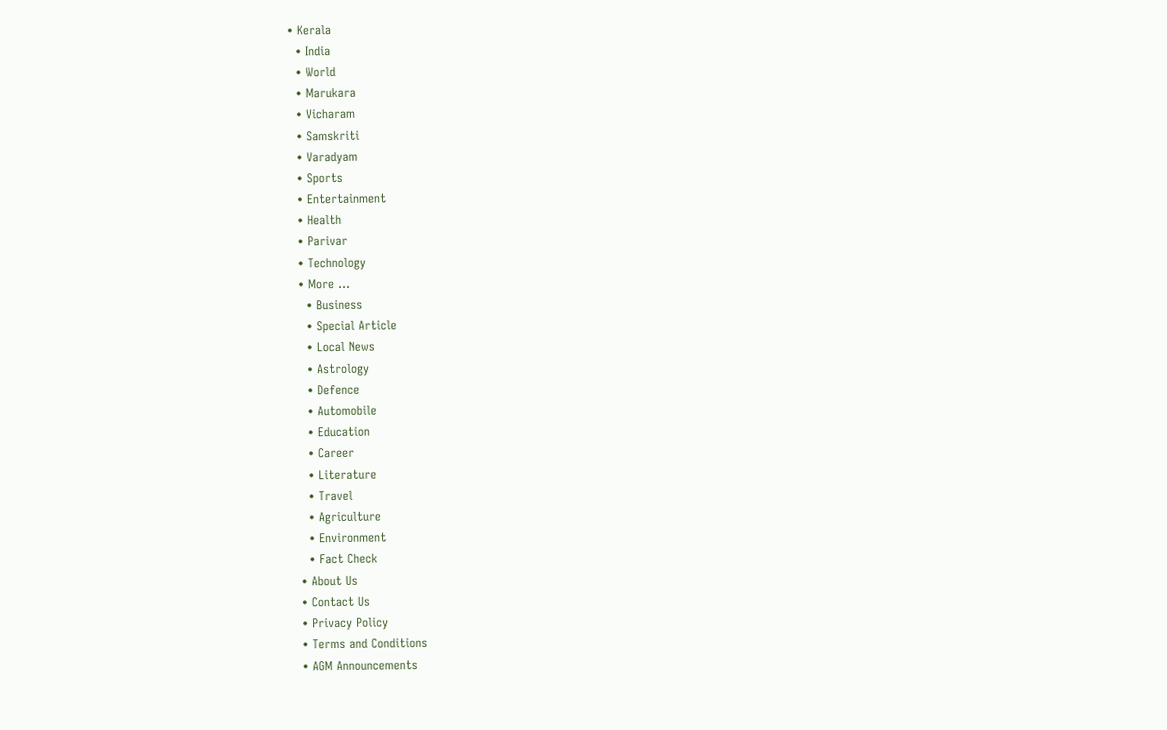• Kerala
  • India
  • World
  • Marukara
  • Vicharam
  • Samskriti
  • Varadyam
  • Sports
  • Entertainment
  • Health
  • Parivar
  • Technology
  • More …
    • Business
    • Special Article
    • Local News
    • Astrology
    • Defence
    • Automobile
    • Education
    • Career
    • Literature
    • Travel
    • Agriculture
    • Environment
    • Fact Check
  • About Us
  • Contact Us
  • Privacy Policy
  • Terms and Conditions
  • AGM Announcements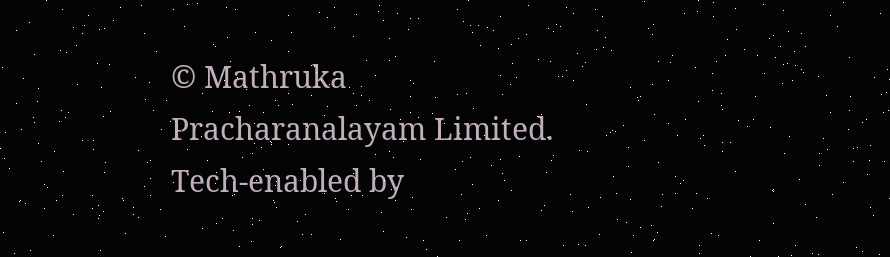© Mathruka Pracharanalayam Limited.
Tech-enabled by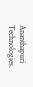Ananthapuri Technologies.